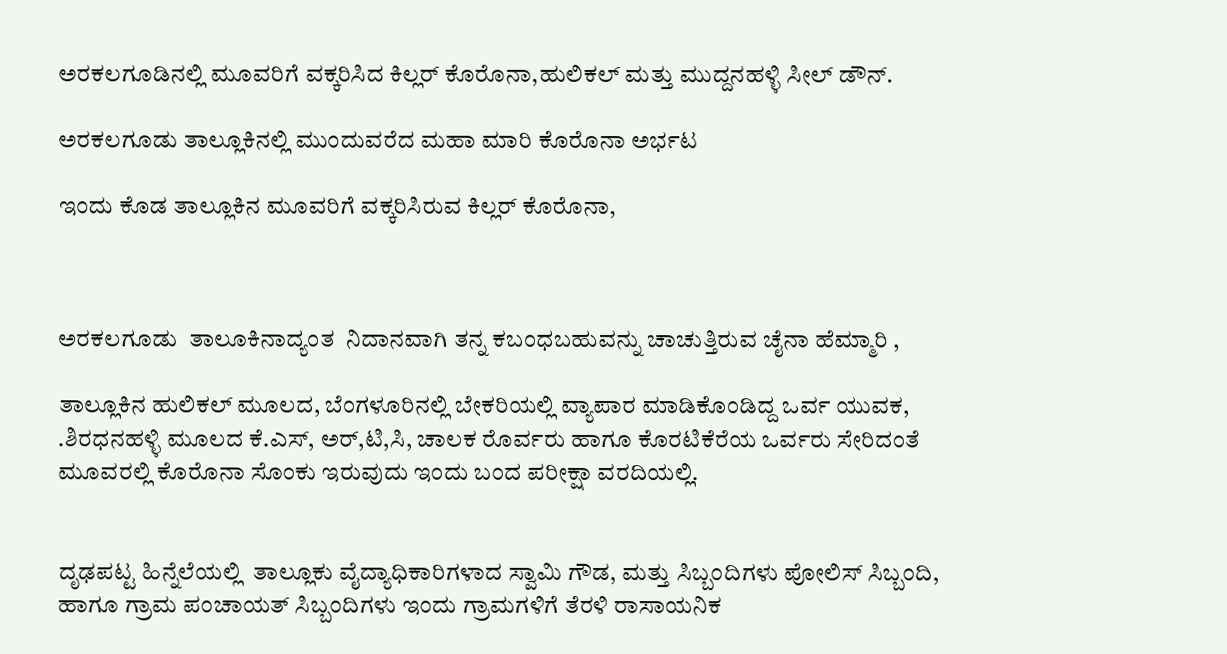ಅರಕಲಗೂಡಿನಲ್ಲಿ ಮೂವರಿಗೆ ವಕ್ಕರಿಸಿದ ಕಿಲ್ಲರ್ ಕೊರೊನಾ,ಹುಲಿಕಲ್ ಮತ್ತು ಮುದ್ದನಹಳ್ಳಿ ಸೀಲ್ ಡೌನ್.

ಅರಕಲಗೂಡು ತಾಲ್ಲೂಕಿನಲ್ಲಿ ಮುಂದುವರೆದ ಮಹಾ ಮಾರಿ ಕೊರೊನಾ ಅರ್ಭಟ

ಇಂದು ಕೊಡ ತಾಲ್ಲೂಕಿನ ಮೂವರಿಗೆ ವಕ್ಕರಿಸಿರುವ ಕಿಲ್ಲರ್ ಕೊರೊನಾ,



ಅರಕಲಗೂಡು  ತಾಲೂಕಿನಾದ್ಯಂತ  ನಿದಾನವಾಗಿ ತನ್ನ ಕಬಂಧಬಹುವನ್ನು ಚಾಚುತ್ತಿರುವ ಚೈನಾ ಹೆಮ್ಮಾರಿ ,

ತಾಲ್ಲೂಕಿನ ಹುಲಿಕಲ್ ಮೂಲದ, ಬೆಂಗಳೂರಿನಲ್ಲಿ ಬೇಕರಿಯಲ್ಲಿ ವ್ಯಾಪಾರ ಮಾಡಿಕೊಂಡಿದ್ದ ಒರ್ವ ಯುವಕ, .ಶಿರಧನಹಳ್ಳಿ ಮೂಲದ ಕೆ.ಎಸ್‌, ಅರ್,ಟಿ,ಸಿ, ಚಾಲಕ ರೊರ್ವರು ಹಾಗೂ ಕೊರಟಿಕೆರೆಯ ಒರ್ವರು ಸೇರಿದಂತೆ ಮೂವರಲ್ಲಿ ಕೊರೊನಾ ಸೊಂಕು ಇರುವುದು ಇಂದು ಬಂದ ಪರೀಕ್ಷಾ ವರದಿಯಲ್ಲಿ.


ದೃಢಪಟ್ಟ ಹಿನ್ನೆಲೆಯಲ್ಲಿ  ತಾಲ್ಲೂಕು ವೈದ್ಯಾಧಿಕಾರಿಗಳಾದ ಸ್ವಾಮಿ ಗೌಡ, ಮತ್ತು ಸಿಬ್ಬಂದಿಗಳು ಪೋಲಿಸ್ ಸಿಬ್ಬಂದಿ, ಹಾಗೂ ಗ್ರಾಮ ಪಂಚಾಯತ್ ಸಿಬ್ಬಂದಿಗಳು ಇಂದು ಗ್ರಾಮಗಳಿಗೆ ತೆರಳಿ ರಾಸಾಯನಿಕ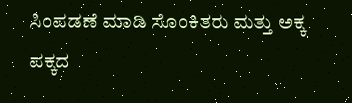ಸಿಂಪಡಣೆ ಮಾಡಿ ಸೊಂಕಿತರು ಮತ್ತು ಅಕ್ಕ ಪಕ್ಕದ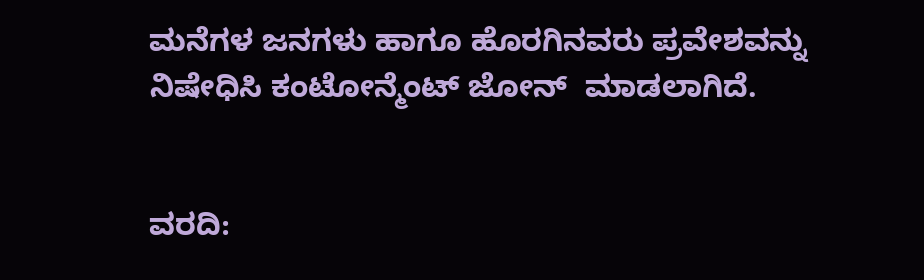ಮನೆಗಳ ಜನಗಳು ಹಾಗೂ ಹೊರಗಿನವರು ಪ್ರವೇಶವನ್ನು ನಿಷೇಧಿಸಿ ಕಂಟೋನ್ಮೆಂಟ್ ಜೋನ್  ಮಾಡಲಾಗಿದೆ.


ವರದಿ: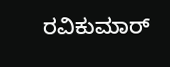ರವಿಕುಮಾರ್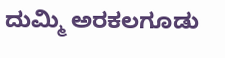ದುಮ್ಮಿ ಅರಕಲಗೂಡು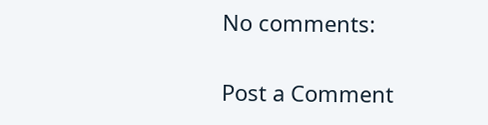No comments:

Post a Comment